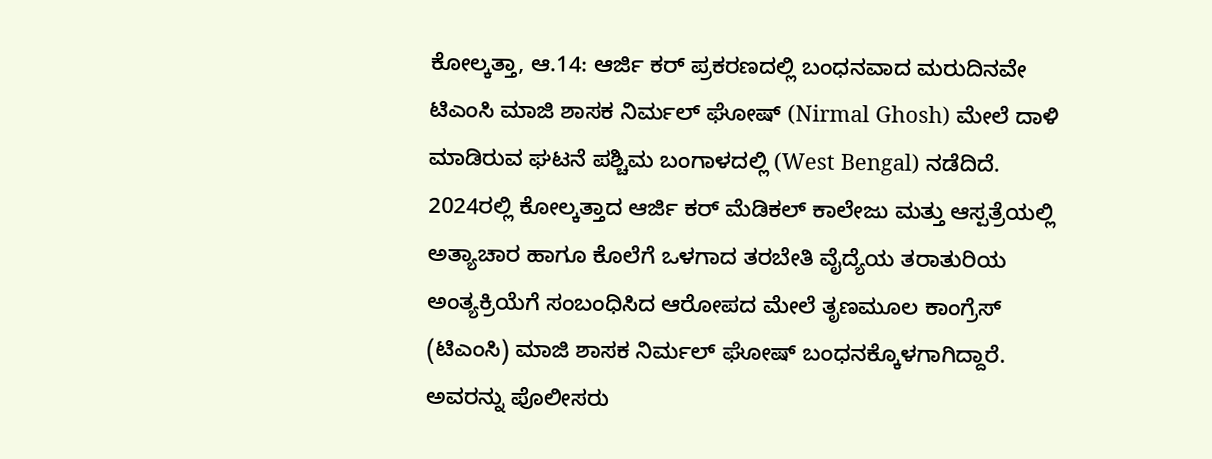ಕೋಲ್ಕತ್ತಾ, ಆ.14: ಆರ್ಜಿ ಕರ್ ಪ್ರಕರಣದಲ್ಲಿ ಬಂಧನವಾದ ಮರುದಿನವೇ ಟಿಎಂಸಿ ಮಾಜಿ ಶಾಸಕ ನಿರ್ಮಲ್ ಘೋಷ್ (Nirmal Ghosh) ಮೇಲೆ ದಾಳಿ ಮಾಡಿರುವ ಘಟನೆ ಪಶ್ಚಿಮ ಬಂಗಾಳದಲ್ಲಿ (West Bengal) ನಡೆದಿದೆ. 2024ರಲ್ಲಿ ಕೋಲ್ಕತ್ತಾದ ಆರ್ಜಿ ಕರ್ ಮೆಡಿಕಲ್ ಕಾಲೇಜು ಮತ್ತು ಆಸ್ಪತ್ರೆಯಲ್ಲಿ ಅತ್ಯಾಚಾರ ಹಾಗೂ ಕೊಲೆಗೆ ಒಳಗಾದ ತರಬೇತಿ ವೈದ್ಯೆಯ ತರಾತುರಿಯ ಅಂತ್ಯಕ್ರಿಯೆಗೆ ಸಂಬಂಧಿಸಿದ ಆರೋಪದ ಮೇಲೆ ತೃಣಮೂಲ ಕಾಂಗ್ರೆಸ್ (ಟಿಎಂಸಿ) ಮಾಜಿ ಶಾಸಕ ನಿರ್ಮಲ್ ಘೋಷ್ ಬಂಧನಕ್ಕೊಳಗಾಗಿದ್ದಾರೆ. ಅವರನ್ನು ಪೊಲೀಸರು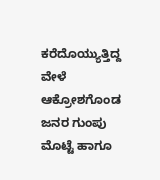ಕರೆದೊಯ್ಯುತ್ತಿದ್ದ ವೇಳೆ ಆಕ್ರೋಶಗೊಂಡ ಜನರ ಗುಂಪು ಮೊಟ್ಟೆ ಹಾಗೂ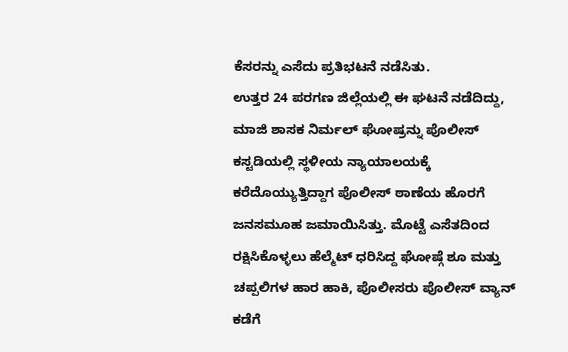ಕೆಸರನ್ನು ಎಸೆದು ಪ್ರತಿಭಟನೆ ನಡೆಸಿತು.
ಉತ್ತರ 24 ಪರಗಣ ಜಿಲ್ಲೆಯಲ್ಲಿ ಈ ಘಟನೆ ನಡೆದಿದ್ದು, ಮಾಜಿ ಶಾಸಕ ನಿರ್ಮಲ್ ಘೋಷ್ರನ್ನು ಪೊಲೀಸ್ ಕಸ್ಟಡಿಯಲ್ಲಿ ಸ್ಥಳೀಯ ನ್ಯಾಯಾಲಯಕ್ಕೆ ಕರೆದೊಯ್ಯುತ್ತಿದ್ದಾಗ ಪೊಲೀಸ್ ಠಾಣೆಯ ಹೊರಗೆ ಜನಸಮೂಹ ಜಮಾಯಿಸಿತ್ತು. ಮೊಟ್ಟೆ ಎಸೆತದಿಂದ ರಕ್ಷಿಸಿಕೊಳ್ಳಲು ಹೆಲ್ಮೆಟ್ ಧರಿಸಿದ್ದ ಘೋಷ್ಗೆ ಶೂ ಮತ್ತು ಚಪ್ಪಲಿಗಳ ಹಾರ ಹಾಕಿ, ಪೊಲೀಸರು ಪೊಲೀಸ್ ವ್ಯಾನ್ ಕಡೆಗೆ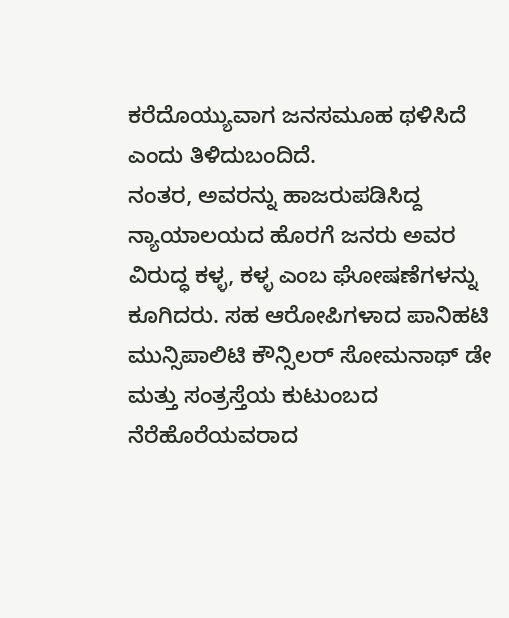ಕರೆದೊಯ್ಯುವಾಗ ಜನಸಮೂಹ ಥಳಿಸಿದೆ ಎಂದು ತಿಳಿದುಬಂದಿದೆ.
ನಂತರ, ಅವರನ್ನು ಹಾಜರುಪಡಿಸಿದ್ದ ನ್ಯಾಯಾಲಯದ ಹೊರಗೆ ಜನರು ಅವರ ವಿರುದ್ಧ ಕಳ್ಳ, ಕಳ್ಳ ಎಂಬ ಘೋಷಣೆಗಳನ್ನು ಕೂಗಿದರು. ಸಹ ಆರೋಪಿಗಳಾದ ಪಾನಿಹಟಿ ಮುನ್ಸಿಪಾಲಿಟಿ ಕೌನ್ಸಿಲರ್ ಸೋಮನಾಥ್ ಡೇ ಮತ್ತು ಸಂತ್ರಸ್ತೆಯ ಕುಟುಂಬದ ನೆರೆಹೊರೆಯವರಾದ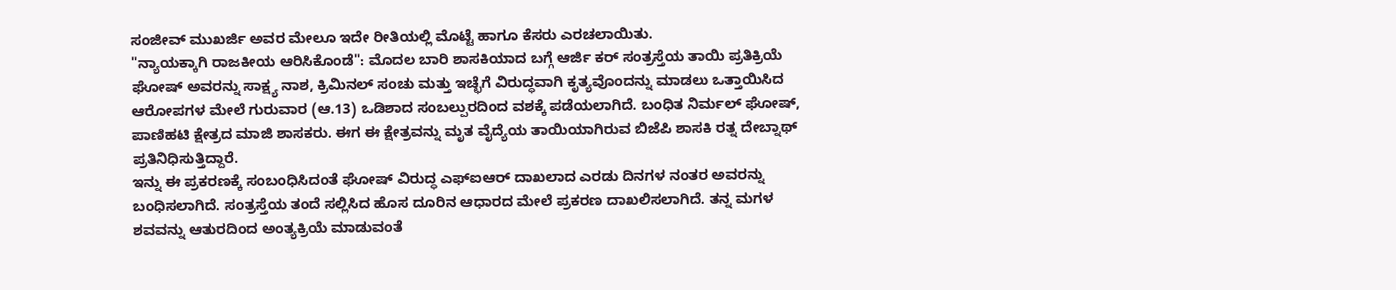ಸಂಜೀವ್ ಮುಖರ್ಜಿ ಅವರ ಮೇಲೂ ಇದೇ ರೀತಿಯಲ್ಲಿ ಮೊಟ್ಟೆ ಹಾಗೂ ಕೆಸರು ಎರಚಲಾಯಿತು.
"ನ್ಯಾಯಕ್ಕಾಗಿ ರಾಜಕೀಯ ಆರಿಸಿಕೊಂಡೆ": ಮೊದಲ ಬಾರಿ ಶಾಸಕಿಯಾದ ಬಗ್ಗೆ ಆರ್ಜಿ ಕರ್ ಸಂತ್ರಸ್ತೆಯ ತಾಯಿ ಪ್ರತಿಕ್ರಿಯೆ
ಘೋಷ್ ಅವರನ್ನು ಸಾಕ್ಷ್ಯ ನಾಶ, ಕ್ರಿಮಿನಲ್ ಸಂಚು ಮತ್ತು ಇಚ್ಛೆಗೆ ವಿರುದ್ಧವಾಗಿ ಕೃತ್ಯವೊಂದನ್ನು ಮಾಡಲು ಒತ್ತಾಯಿಸಿದ ಆರೋಪಗಳ ಮೇಲೆ ಗುರುವಾರ (ಆ.13) ಒಡಿಶಾದ ಸಂಬಲ್ಪುರದಿಂದ ವಶಕ್ಕೆ ಪಡೆಯಲಾಗಿದೆ. ಬಂಧಿತ ನಿರ್ಮಲ್ ಘೋಷ್, ಪಾಣಿಹಟಿ ಕ್ಷೇತ್ರದ ಮಾಜಿ ಶಾಸಕರು. ಈಗ ಈ ಕ್ಷೇತ್ರವನ್ನು ಮೃತ ವೈದ್ಯೆಯ ತಾಯಿಯಾಗಿರುವ ಬಿಜೆಪಿ ಶಾಸಕಿ ರತ್ನ ದೇಬ್ನಾಥ್ ಪ್ರತಿನಿಧಿಸುತ್ತಿದ್ದಾರೆ.
ಇನ್ನು ಈ ಪ್ರಕರಣಕ್ಕೆ ಸಂಬಂಧಿಸಿದಂತೆ ಘೋಷ್ ವಿರುದ್ಧ ಎಫ್ಐಆರ್ ದಾಖಲಾದ ಎರಡು ದಿನಗಳ ನಂತರ ಅವರನ್ನು ಬಂಧಿಸಲಾಗಿದೆ. ಸಂತ್ರಸ್ತೆಯ ತಂದೆ ಸಲ್ಲಿಸಿದ ಹೊಸ ದೂರಿನ ಆಧಾರದ ಮೇಲೆ ಪ್ರಕರಣ ದಾಖಲಿಸಲಾಗಿದೆ. ತನ್ನ ಮಗಳ ಶವವನ್ನು ಆತುರದಿಂದ ಅಂತ್ಯಕ್ರಿಯೆ ಮಾಡುವಂತೆ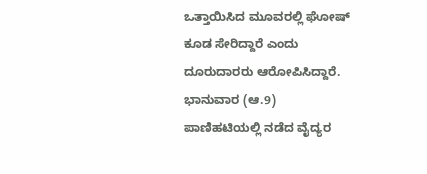ಒತ್ತಾಯಿಸಿದ ಮೂವರಲ್ಲಿ ಘೋಷ್ ಕೂಡ ಸೇರಿದ್ದಾರೆ ಎಂದು ದೂರುದಾರರು ಆರೋಪಿಸಿದ್ದಾರೆ.
ಭಾನುವಾರ (ಆ.9) ಪಾಣಿಹಟಿಯಲ್ಲಿ ನಡೆದ ವೈದ್ಯರ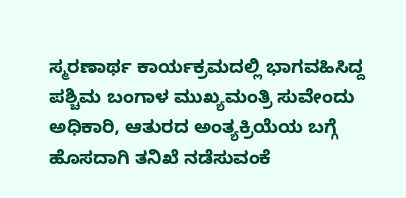ಸ್ಮರಣಾರ್ಥ ಕಾರ್ಯಕ್ರಮದಲ್ಲಿ ಭಾಗವಹಿಸಿದ್ದ ಪಶ್ಚಿಮ ಬಂಗಾಳ ಮುಖ್ಯಮಂತ್ರಿ ಸುವೇಂದು ಅಧಿಕಾರಿ, ಆತುರದ ಅಂತ್ಯಕ್ರಿಯೆಯ ಬಗ್ಗೆ ಹೊಸದಾಗಿ ತನಿಖೆ ನಡೆಸುವಂಕೆ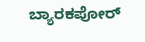ಬ್ಯಾರಕಪೋರ್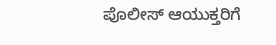ಪೊಲೀಸ್ ಆಯುಕ್ತರಿಗೆ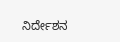ನಿರ್ದೇಶನ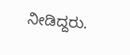ನೀಡಿದ್ದರು.